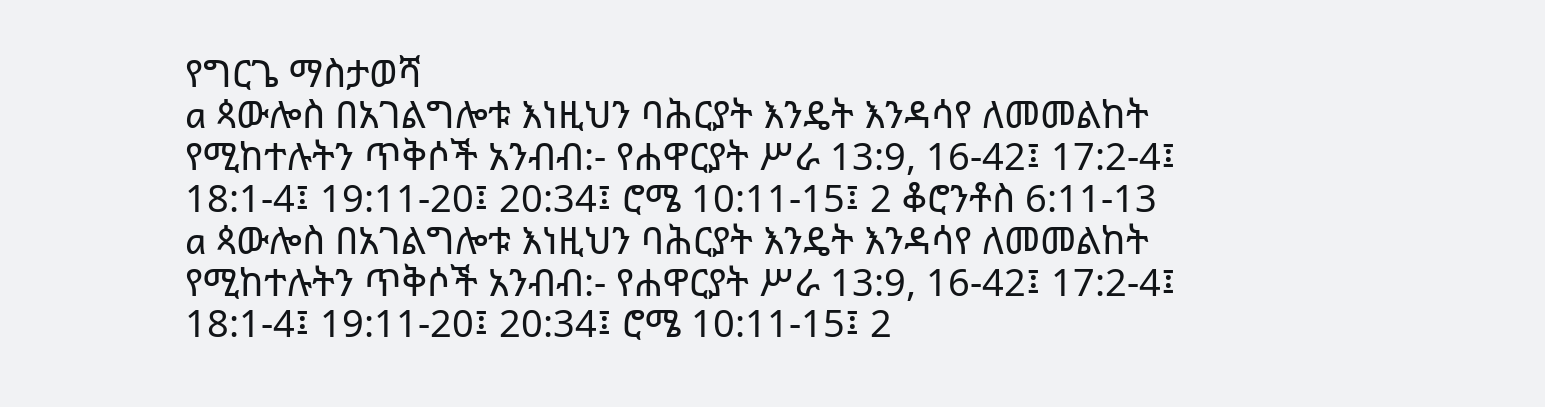የግርጌ ማስታወሻ
a ጳውሎስ በአገልግሎቱ እነዚህን ባሕርያት እንዴት እንዳሳየ ለመመልከት የሚከተሉትን ጥቅሶች አንብብ:- የሐዋርያት ሥራ 13:9, 16-42፤ 17:2-4፤ 18:1-4፤ 19:11-20፤ 20:34፤ ሮሜ 10:11-15፤ 2 ቆሮንቶስ 6:11-13
a ጳውሎስ በአገልግሎቱ እነዚህን ባሕርያት እንዴት እንዳሳየ ለመመልከት የሚከተሉትን ጥቅሶች አንብብ:- የሐዋርያት ሥራ 13:9, 16-42፤ 17:2-4፤ 18:1-4፤ 19:11-20፤ 20:34፤ ሮሜ 10:11-15፤ 2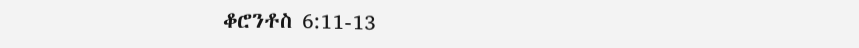ቆሮንቶስ 6:11-13